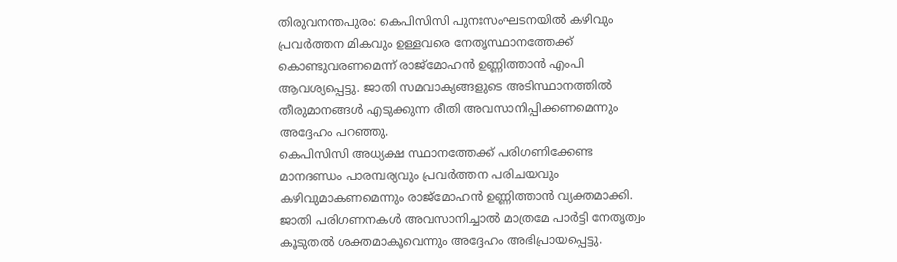തിരുവനന്തപുരം: കെപിസിസി പുനഃസംഘടനയിൽ കഴിവും പ്രവർത്തന മികവും ഉള്ളവരെ നേതൃസ്ഥാനത്തേക്ക് കൊണ്ടുവരണമെന്ന് രാജ്മോഹൻ ഉണ്ണിത്താൻ എംപി ആവശ്യപ്പെട്ടു. ജാതി സമവാക്യങ്ങളുടെ അടിസ്ഥാനത്തിൽ തീരുമാനങ്ങൾ എടുക്കുന്ന രീതി അവസാനിപ്പിക്കണമെന്നും അദ്ദേഹം പറഞ്ഞു.
കെപിസിസി അധ്യക്ഷ സ്ഥാനത്തേക്ക് പരിഗണിക്കേണ്ട മാനദണ്ഡം പാരമ്പര്യവും പ്രവർത്തന പരിചയവും കഴിവുമാകണമെന്നും രാജ്മോഹൻ ഉണ്ണിത്താൻ വ്യക്തമാക്കി. ജാതി പരിഗണനകൾ അവസാനിച്ചാൽ മാത്രമേ പാർട്ടി നേതൃത്വം കൂടുതൽ ശക്തമാകൂവെന്നും അദ്ദേഹം അഭിപ്രായപ്പെട്ടു.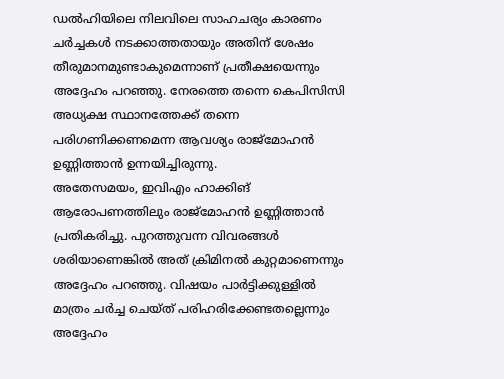ഡൽഹിയിലെ നിലവിലെ സാഹചര്യം കാരണം ചർച്ചകൾ നടക്കാത്തതായും അതിന് ശേഷം തീരുമാനമുണ്ടാകുമെന്നാണ് പ്രതീക്ഷയെന്നും അദ്ദേഹം പറഞ്ഞു. നേരത്തെ തന്നെ കെപിസിസി അധ്യക്ഷ സ്ഥാനത്തേക്ക് തന്നെ പരിഗണിക്കണമെന്ന ആവശ്യം രാജ്മോഹൻ ഉണ്ണിത്താൻ ഉന്നയിച്ചിരുന്നു.
അതേസമയം, ഇവിഎം ഹാക്കിങ് ആരോപണത്തിലും രാജ്മോഹൻ ഉണ്ണിത്താൻ പ്രതികരിച്ചു. പുറത്തുവന്ന വിവരങ്ങൾ ശരിയാണെങ്കിൽ അത് ക്രിമിനൽ കുറ്റമാണെന്നും അദ്ദേഹം പറഞ്ഞു. വിഷയം പാർട്ടിക്കുള്ളിൽ മാത്രം ചർച്ച ചെയ്ത് പരിഹരിക്കേണ്ടതല്ലെന്നും അദ്ദേഹം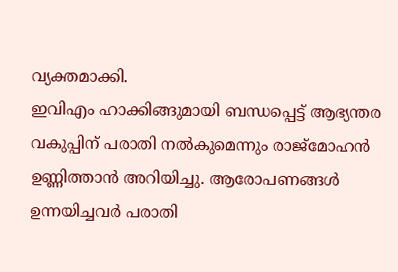വ്യക്തമാക്കി.
ഇവിഎം ഹാക്കിങ്ങുമായി ബന്ധപ്പെട്ട് ആഭ്യന്തര വകുപ്പിന് പരാതി നൽകുമെന്നും രാജ്മോഹൻ ഉണ്ണിത്താൻ അറിയിച്ചു. ആരോപണങ്ങൾ ഉന്നയിച്ചവർ പരാതി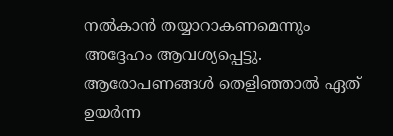നൽകാൻ തയ്യാറാകണമെന്നും അദ്ദേഹം ആവശ്യപ്പെട്ടു. ആരോപണങ്ങൾ തെളിഞ്ഞാൽ ഏത് ഉയർന്ന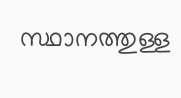സ്ഥാനത്തുള്ള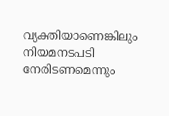വ്യക്തിയാണെങ്കിലും നിയമനടപടി നേരിടണമെന്നും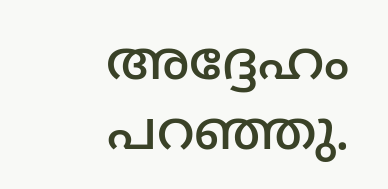അദ്ദേഹം പറഞ്ഞു.